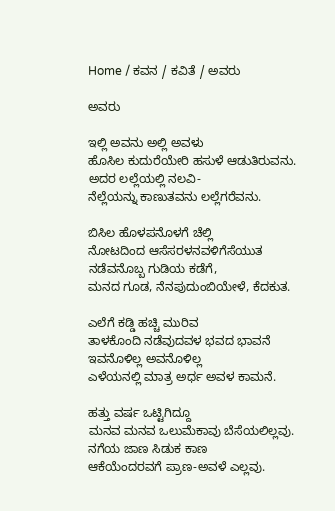Home / ಕವನ / ಕವಿತೆ / ಅವರು

ಅವರು

ಇಲ್ಲಿ ಅವನು ಅಲ್ಲಿ ಅವಳು
ಹೊಸಿಲ ಕುದುರೆಯೇರಿ ಹಸುಳೆ ಆಡುತಿರುವನು.
ಅದರ ಲಲ್ಲೆಯಲ್ಲಿ ನಲವಿ-
ನೆಲ್ಲೆಯನ್ನು ಕಾಣುತವನು ಲಲ್ಲೆಗರೆವನು.

ಬಿಸಿಲ ಹೊಳಪನೊಳಗೆ ಚೆಲ್ಲಿ
ನೋಟದಿಂದ ಆಸೆಸರಳನವಳಿಗೆಸೆಯುತ
ನಡೆವನೊಬ್ಬ ಗುಡಿಯ ಕಡೆಗೆ,
ಮನದ ಗೂಡ, ನೆನಪುದುಂಬಿಯೇಳೆ, ಕೆದಕುತ.

ಎಲೆಗೆ ಕಡ್ಡಿ ಹಚ್ಚಿ ಮುರಿವ
ತಾಳಕೊಂದಿ ನಡೆವುದವಳ ಭವದ ಭಾವನೆ
ಇವನೊಳಿಲ್ಲ ಅವನೊಳಿಲ್ಲ
ಎಳೆಯನಲ್ಲಿ ಮಾತ್ರ ಅರ್ಧ ಅವಳ ಕಾಮನೆ.

ಹತ್ತು ವರ್ಷ ಒಟ್ಟಿಗಿದ್ದೂ
ಮನವ ಮನವ ಒಲುಮೆಕಾವು ಬೆಸೆಯಲಿಲ್ಲವು.
ನಗೆಯ ಜಾಣ ಸಿಡುಕ ಕಾಣ
ಆಕೆಯೆಂದರವಗೆ ಪ್ರಾಣ-ಅವಳೆ ಎಲ್ಲವು.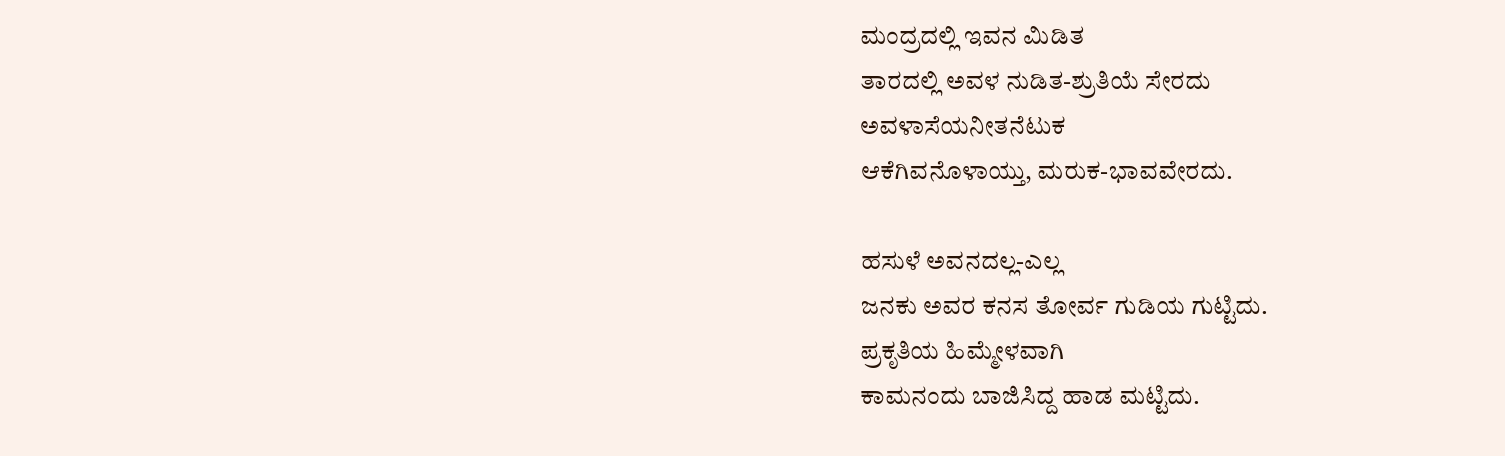ಮಂದ್ರದಲ್ಲಿ ಇವನ ಮಿಡಿತ
ತಾರದಲ್ಲಿ ಅವಳ ನುಡಿತ-ಶ್ರುತಿಯೆ ಸೇರದು
ಅವಳಾಸೆಯನೀತನೆಟುಕ
ಆಕೆಗಿವನೊಳಾಯ್ತು, ಮರುಕ-ಭಾವವೇರದು.

ಹಸುಳೆ ಅವನದಲ್ಲ-ಎಲ್ಲ
ಜನಕು ಅವರ ಕನಸ ತೋರ್ವ ಗುಡಿಯ ಗುಟ್ಟಿದು.
ಪ್ರಕೃತಿಯ ಹಿಮ್ಮೇಳವಾಗಿ
ಕಾಮನಂದು ಬಾಜಿಸಿದ್ದ ಹಾಡ ಮಟ್ಟಿದು.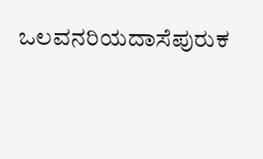ಒಲವನರಿಯದಾಸೆಪುರುಕ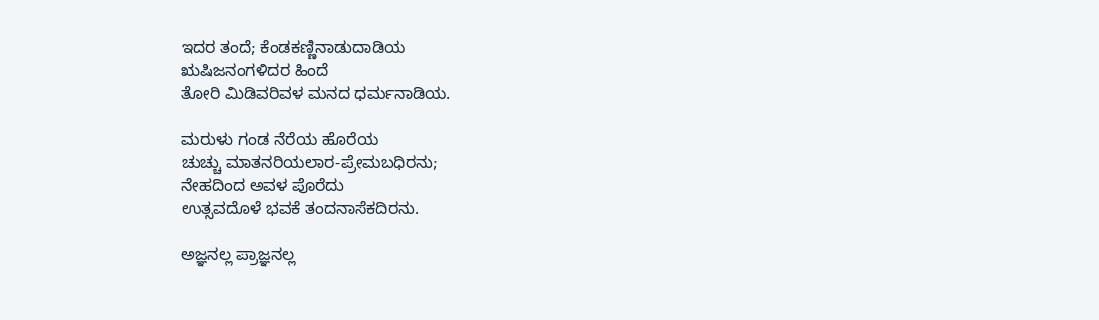ಇದರ ತಂದೆ; ಕೆಂಡಕಣ್ಣಿನಾಡುದಾಡಿಯ
ಋಷಿಜನಂಗಳಿದರ ಹಿಂದೆ
ತೋರಿ ಮಿಡಿವರಿವಳ ಮನದ ಧರ್ಮನಾಡಿಯ.

ಮರುಳು ಗಂಡ ನೆರೆಯ ಹೊರೆಯ
ಚುಚ್ಚು ಮಾತನರಿಯಲಾರ-ಪ್ರೇಮಬಧಿರನು;
ನೇಹದಿಂದ ಅವಳ ಪೊರೆದು
ಉತ್ಸವದೊಳೆ ಭವಕೆ ತಂದನಾಸೆಕದಿರನು.

ಅಜ್ಞನಲ್ಲ ಪ್ರಾಜ್ಞನಲ್ಲ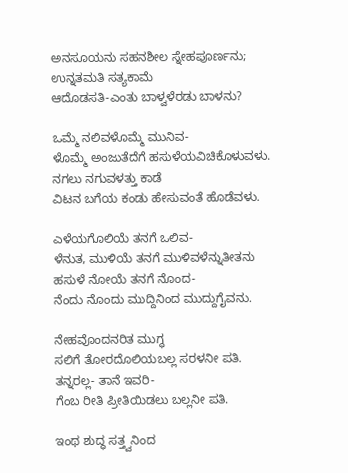ಅನಸೂಯನು ಸಹನಶೀಲ ಸ್ನೇಹಪೂ‌ರ್ಣನು;
ಉನ್ನತಮತಿ ಸತ್ಯಕಾಮೆ
ಆದೊಡಸತಿ-ಎಂತು ಬಾಳ್ವಳೆರಡು ಬಾಳನು?

ಒಮ್ಮೆ ನಲಿವಳೊಮ್ಮೆ ಮುನಿವ-
ಳೊಮ್ಮೆ ಅಂಜುತೆದೆಗೆ ಹಸುಳೆಯವಿಚಿಕೊಳುವಳು.
ನಗಲು ನಗುವಳತ್ತು ಕಾಡೆ
ವಿಟನ ಬಗೆಯ ಕಂಡು ಹೇಸುವಂತೆ ಹೊಡೆವಳು.

ಎಳೆಯಗೊಲಿಯೆ ತನಗೆ ಒಲಿವ-
ಳೆನುತ, ಮುಳಿಯೆ ತನಗೆ ಮುಳಿವಳೆನ್ನುತೀತನು
ಹಸುಳೆ ನೋಯೆ ತನಗೆ ನೊಂದ-
ನೆಂದು ನೊಂದು ಮುದ್ದಿನಿಂದ ಮುದ್ದುಗೈವನು.

ನೇಹವೊಂದನರಿತ ಮುಗ್ಧ
ಸಲಿಗೆ ತೋರದೊಲಿಯಬಲ್ಲ ಸರಳನೀ ಪತಿ.
ತನ್ನರಲ್ಲ- ತಾನೆ ಇವರಿ-
ಗೆಂಬ ರೀತಿ ಪ್ರೀತಿಯಿಡಲು ಬಲ್ಲನೀ ಪತಿ.

ಇಂಥ ಶುದ್ಧ ಸತ್ತ್ವನಿಂದ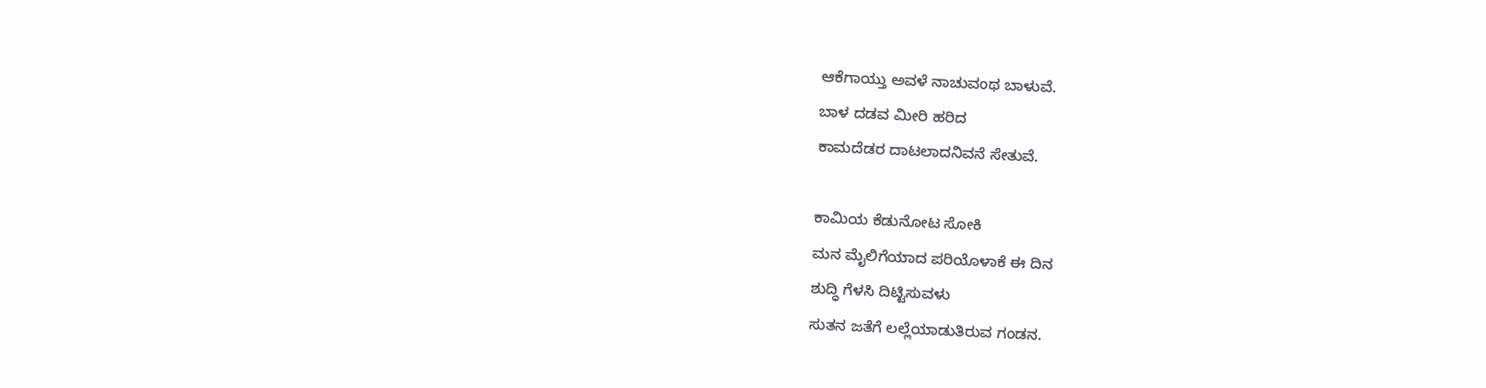ಆಕೆಗಾಯ್ತು ಅವಳೆ ನಾಚುವಂಥ ಬಾಳುವೆ.
ಬಾಳ ದಡವ ಮೀರಿ ಹರಿದ
ಕಾಮದೆಡರ ದಾಟಲಾದನಿವನೆ ಸೇತುವೆ.

ಕಾಮಿಯ ಕೆಡುನೋಟ ಸೋಕಿ
ಮನ ಮೈಲಿಗೆಯಾದ ಪರಿಯೊಳಾಕೆ ಈ ದಿನ
ಶುದ್ಧಿ ಗೆಳಸಿ ದಿಟ್ಟಿಸುವಳು
ಸುತನ ಜತೆಗೆ ಲಲ್ಲೆಯಾಡುತಿರುವ ಗಂಡನ.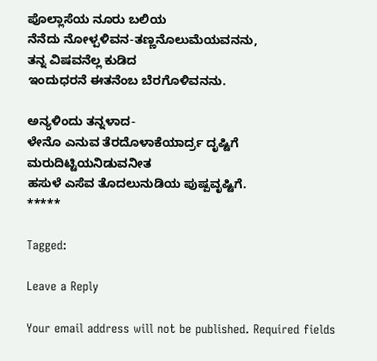ಪೊಲ್ಲಾಸೆಯ ನೂರು ಬಲಿಯ
ನೆನೆದು ನೋಳ್ಪಳಿವನ-ತಣ್ಣನೊಲುಮೆಯವನನು,
ತನ್ನ ವಿಷವನೆಲ್ಲ ಕುಡಿದ
ಇಂದುಧರನೆ ಈತನೆಂಬ ಬೆರಗೊಳಿವನನು.

ಅನ್ಯಳಿಂದು ತನ್ನಳಾದ-
ಳೇನೊ ಎನುವ ತೆರದೊಳಾಕೆಯಾರ್ದ್ರ ದೃಷ್ಟಿಗೆ
ಮರುದಿಟ್ಟಿಯನಿಡುವನೀತ
ಹಸುಳೆ ಎಸೆವ ತೊದಲುನುಡಿಯ ಪುಷ್ಪವೃಷ್ಟಿಗೆ.
*****

Tagged:

Leave a Reply

Your email address will not be published. Required fields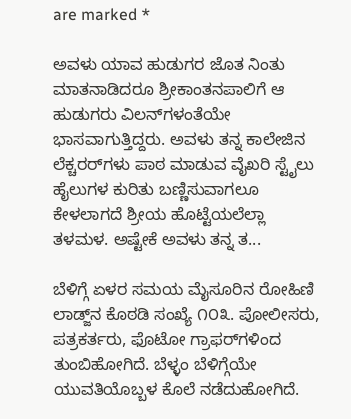are marked *

ಅವಳು ಯಾವ ಹುಡುಗರ ಜೊತ ನಿಂತು ಮಾತನಾಡಿದರೂ ಶ್ರೀಕಾಂತನಪಾಲಿಗೆ ಆ ಹುಡುಗರು ವಿಲನ್‌ಗಳಂತೆಯೇ ಭಾಸವಾಗುತ್ತಿದ್ದರು. ಅವಳು ತನ್ನ ಕಾಲೇಜಿನ ಲೆಕ್ಚರರ್‌ಗಳು ಪಾಠ ಮಾಡುವ ವೈಖರಿ ಸ್ಟೈಲು ಹೈಲುಗಳ ಕುರಿತು ಬಣ್ಣಿಸುವಾಗಲೂ ಕೇಳಲಾಗದೆ ಶ್ರೀಯ ಹೊಟ್ಟೆಯಲೆಲ್ಲಾ ತಳಮಳ. ಅಷ್ಟೇಕೆ ಅವಳು ತನ್ನ ತ...

ಬೆಳಿಗ್ಗೆ ಏಳರ ಸಮಯ ಮೈಸೂರಿನ ರೋಹಿಣಿ ಲಾಡ್ಜ್‌ನ ಕೊಠಡಿ ಸಂಖ್ಯೆ ೧೦೩. ಪೋಲೀಸರು, ಪತ್ರಕರ್ತರು, ಫೊಟೋ ಗ್ರಾಫರ್‌ಗಳಿಂದ ತುಂಬಿಹೋಗಿದೆ. ಬೆಳ್ಳಂ ಬೆಳಿಗ್ಗೆಯೇ ಯುವತಿಯೊಬ್ಬಳ ಕೊಲೆ ನಡೆದುಹೋಗಿದೆ.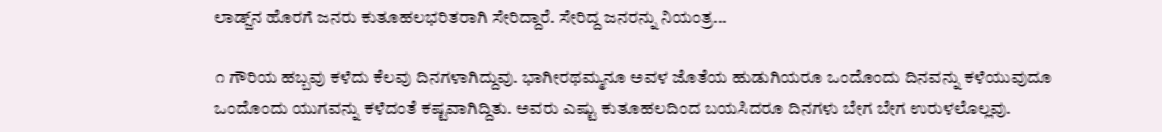ಲಾಡ್ಜ್‌ನ ಹೊರಗೆ ಜನರು ಕುತೂಹಲಭರಿತರಾಗಿ ಸೇರಿದ್ದಾರೆ. ಸೇರಿದ್ದ ಜನರನ್ನು ನಿಯಂತ್ರ...

೧ ಗೌರಿಯ ಹಬ್ಬವು ಕಳೆದು ಕೆಲವು ದಿನಗಳಾಗಿದ್ದುವು. ಭಾಗೀರಥಮ್ಮನೂ ಅವಳ ಜೊತೆಯ ಹುಡುಗಿಯರೂ ಒಂದೊಂದು ದಿನವನ್ನು ಕಳೆಯುವುದೂ ಒಂದೊಂದು ಯುಗವನ್ನು ಕಳೆದಂತೆ ಕಷ್ಟವಾಗಿದ್ದಿತು. ಅವರು ಎಷ್ಟು ಕುತೂಹಲದಿಂದ ಬಯಸಿದರೂ ದಿನಗಳು ಬೇಗ ಬೇಗ ಉರುಳಲೊಲ್ಲವು.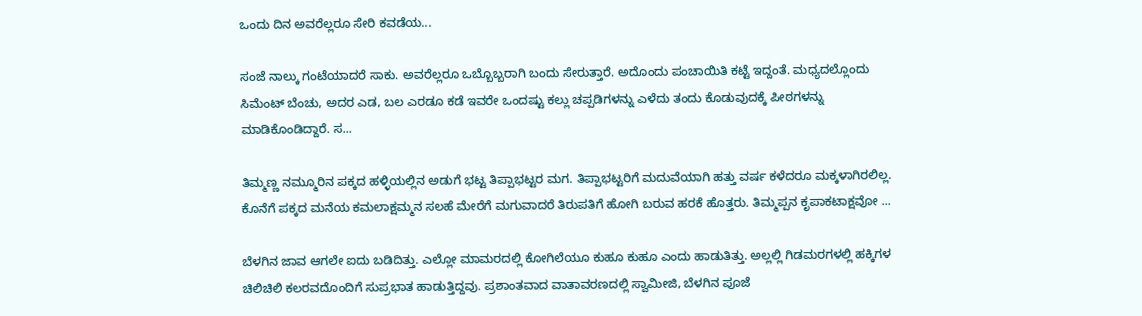ಒಂದು ದಿನ ಅವರೆಲ್ಲರೂ ಸೇರಿ ಕವಡೆಯ...

ಸಂಜೆ ನಾಲ್ಕು ಗಂಟೆಯಾದರೆ ಸಾಕು. ಅವರೆಲ್ಲರೂ ಒಬ್ಬೊಬ್ಬರಾಗಿ ಬಂದು ಸೇರುತ್ತಾರೆ. ಅದೊಂದು ಪಂಚಾಯಿತಿ ಕಟ್ಟೆ ಇದ್ದಂತೆ. ಮಧ್ಯದಲ್ಲೊಂದು ಸಿಮೆಂಟ್ ಬೆಂಚು, ಅದರ ಎಡ, ಬಲ ಎರಡೂ ಕಡೆ ಇವರೇ ಒಂದಷ್ಟು ಕಲ್ಲು ಚಪ್ಪಡಿಗಳನ್ನು ಎಳೆದು ತಂದು ಕೊಡುವುದಕ್ಕೆ ಪೀಠಗಳನ್ನು ಮಾಡಿಕೊಂಡಿದ್ದಾರೆ. ಸ...

ತಿಮ್ಮಣ್ಣ ನಮ್ಮೂರಿನ ಪಕ್ಕದ ಹಳ್ಳಿಯಲ್ಲಿನ ಅಡುಗೆ ಭಟ್ಟ ತಿಪ್ಪಾಭಟ್ಟರ ಮಗ. ತಿಪ್ಪಾಭಟ್ಟರಿಗೆ ಮದುವೆಯಾಗಿ ಹತ್ತು ವರ್ಷ ಕಳೆದರೂ ಮಕ್ಕಳಾಗಿರಲಿಲ್ಲ. ಕೊನೆಗೆ ಪಕ್ಕದ ಮನೆಯ ಕಮಲಾಕ್ಷಮ್ಮನ ಸಲಹೆ ಮೇರೆಗೆ ಮಗುವಾದರೆ ತಿರುಪತಿಗೆ ಹೋಗಿ ಬರುವ ಹರಕೆ ಹೊತ್ತರು. ತಿಮ್ಮಪ್ಪನ ಕೃಪಾಕಟಾಕ್ಷವೋ ...

ಬೆಳಗಿನ ಜಾವ ಆಗಲೇ ಐದು ಬಡಿದಿತ್ತು. ಎಲ್ಲೋ ಮಾಮರದಲ್ಲಿ ಕೋಗಿಲೆಯೂ ಕುಹೂ ಕುಹೂ ಎಂದು ಹಾಡುತಿತ್ತು. ಅಲ್ಲಲ್ಲಿ ಗಿಡಮರಗಳಲ್ಲಿ ಹಕ್ಕಿಗಳ ಚಿಲಿಚಿಲಿ ಕಲರವದೊಂದಿಗೆ ಸುಪ್ರಭಾತ ಹಾಡುತ್ತಿದ್ದವು. ಪ್ರಶಾಂತವಾದ ವಾತಾವರಣದಲ್ಲಿ ಸ್ವಾಮೀಜಿ, ಬೆಳಗಿನ ಪೂಜೆ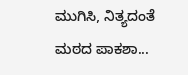ಮುಗಿಸಿ, ನಿತ್ಯದಂತೆ ಮಠದ ಪಾಕಶಾ...